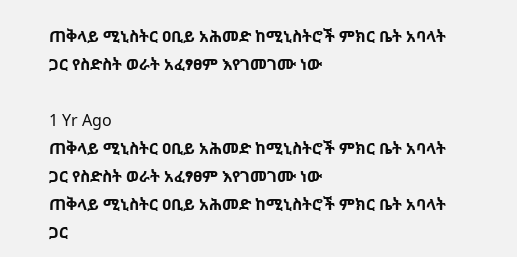ጠቅላይ ሚኒስትር ዐቢይ አሕመድ ከሚኒስትሮች ምክር ቤት አባላት ጋር የስድስት ወራት አፈፃፀም እየገመገሙ ነው

1 Yr Ago
ጠቅላይ ሚኒስትር ዐቢይ አሕመድ ከሚኒስትሮች ምክር ቤት አባላት ጋር የስድስት ወራት አፈፃፀም እየገመገሙ ነው
ጠቅላይ ሚኒስትር ዐቢይ አሕመድ ከሚኒስትሮች ምክር ቤት አባላት ጋር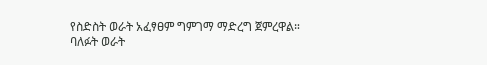የስድስት ወራት አፈፃፀም ግምገማ ማድረግ ጀምረዋል።
ባለፉት ወራት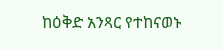ከዕቅድ አንጻር የተከናወኑ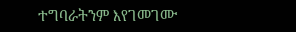ተግባራትንም እየገመገሙ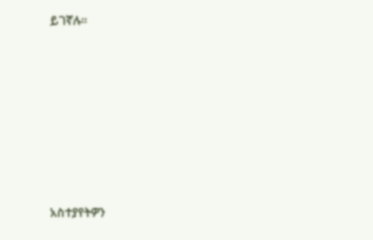ይገኛሉ።







አስተያየትዎን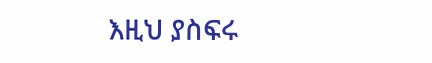እዚህ ያስፍሩ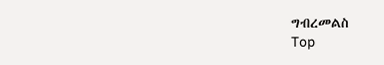ግብረመልስ
Top